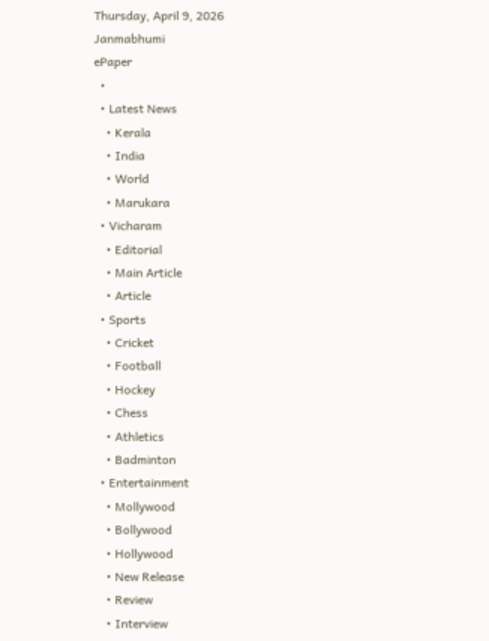Thursday, April 9, 2026
Janmabhumi
ePaper
  •
  • Latest News
    • Kerala
    • India
    • World
    • Marukara
  • Vicharam
    • Editorial
    • Main Article
    • Article
  • Sports
    • Cricket
    • Football
    • Hockey
    • Chess
    • Athletics
    • Badminton
  • Entertainment
    • Mollywood
    • Bollywood
    • Hollywood
    • New Release
    • Review
    • Interview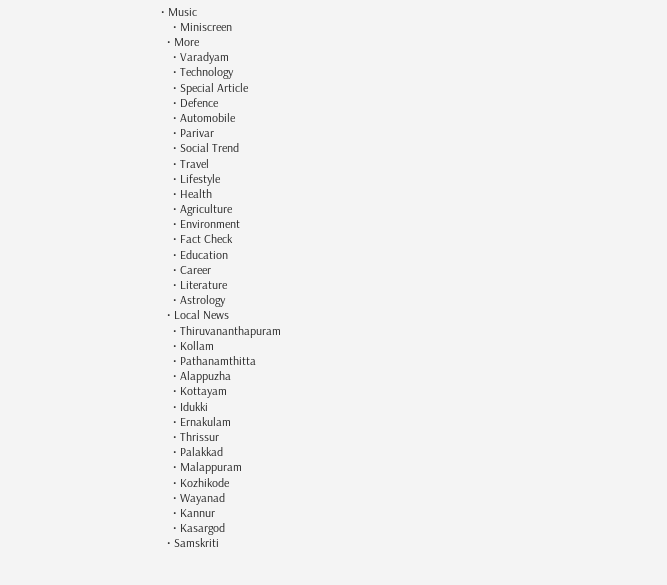• Music
    • Miniscreen
  • More
    • Varadyam
    • Technology
    • Special Article
    • Defence
    • Automobile
    • Parivar
    • Social Trend
    • Travel
    • Lifestyle
    • Health
    • Agriculture
    • Environment
    • Fact Check
    • Education
    • Career
    • Literature
    • Astrology
  • Local News
    • Thiruvananthapuram
    • Kollam
    • Pathanamthitta
    • Alappuzha
    • Kottayam
    • Idukki
    • Ernakulam
    • Thrissur
    • Palakkad
    • Malappuram
    • Kozhikode
    • Wayanad
    • Kannur
    • Kasargod
  • Samskriti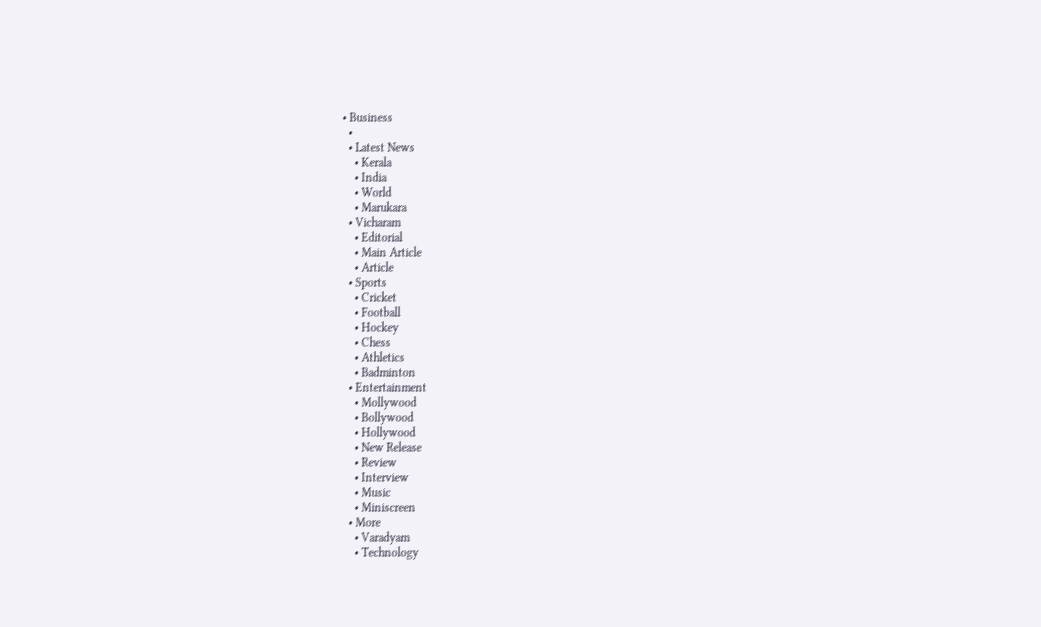• Business
  •
  • Latest News
    • Kerala
    • India
    • World
    • Marukara
  • Vicharam
    • Editorial
    • Main Article
    • Article
  • Sports
    • Cricket
    • Football
    • Hockey
    • Chess
    • Athletics
    • Badminton
  • Entertainment
    • Mollywood
    • Bollywood
    • Hollywood
    • New Release
    • Review
    • Interview
    • Music
    • Miniscreen
  • More
    • Varadyam
    • Technology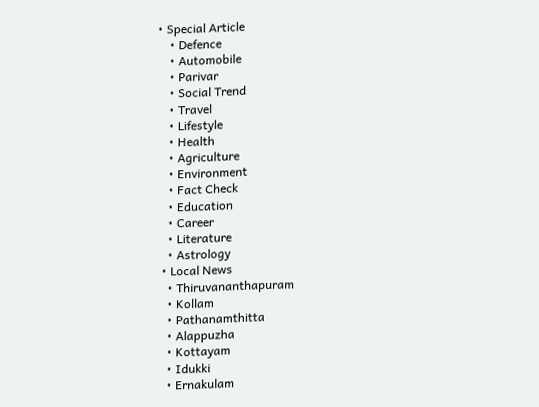• Special Article
    • Defence
    • Automobile
    • Parivar
    • Social Trend
    • Travel
    • Lifestyle
    • Health
    • Agriculture
    • Environment
    • Fact Check
    • Education
    • Career
    • Literature
    • Astrology
  • Local News
    • Thiruvananthapuram
    • Kollam
    • Pathanamthitta
    • Alappuzha
    • Kottayam
    • Idukki
    • Ernakulam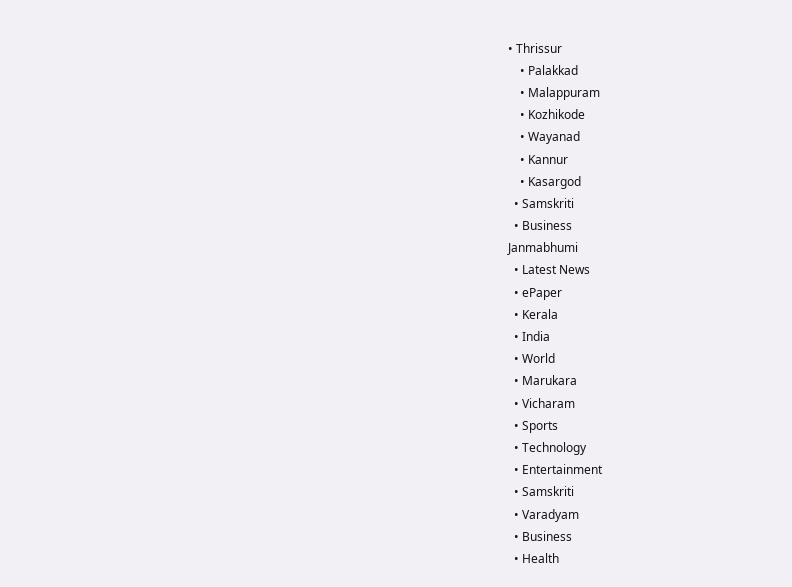• Thrissur
    • Palakkad
    • Malappuram
    • Kozhikode
    • Wayanad
    • Kannur
    • Kasargod
  • Samskriti
  • Business
Janmabhumi
  • Latest News
  • ePaper
  • Kerala
  • India
  • World
  • Marukara
  • Vicharam
  • Sports
  • Technology
  • Entertainment
  • Samskriti
  • Varadyam
  • Business
  • Health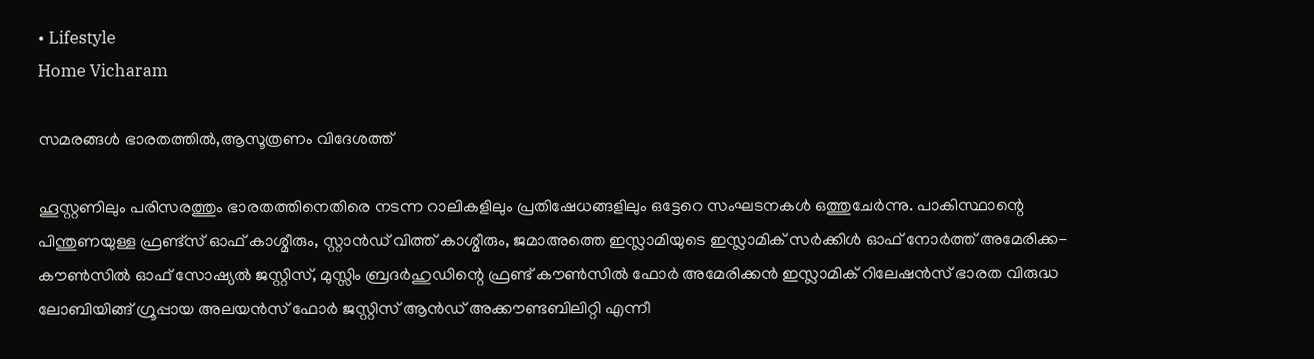• Lifestyle
Home Vicharam

സമരങ്ങള്‍ ഭാരതത്തില്‍,ആസൂത്രണം വിദേശത്ത്

ഹൂസ്റ്റണിലും പരിസരത്തും ഭാരതത്തിനെതിരെ നടന്ന റാലികളിലും പ്രതിഷേധങ്ങളിലും ഒട്ടേറെ സംഘടനകള്‍ ഒത്തുചേര്‍ന്നു. പാകിസ്ഥാന്റെ പിന്തുണയുള്ള ഫ്രണ്ട്‌സ് ഓഫ് കാശ്മീരും, സ്റ്റാന്‍ഡ് വിത്ത് കാശ്മീരും, ജമാഅത്തെ ഇസ്ലാമിയുടെ ഇസ്ലാമിക് സര്‍ക്കിള്‍ ഓഫ് നോര്‍ത്ത് അമേരിക്ക-കൗണ്‍സില്‍ ഓഫ് സോഷ്യല്‍ ജസ്റ്റിസ്, മുസ്സിം ബ്രദര്‍ഹുഡിന്റെ ഫ്രണ്ട് കൗണ്‍സില്‍ ഫോര്‍ അമേരിക്കന്‍ ഇസ്ലാമിക് റിലേഷന്‍സ് ഭാരത വിരുദ്ധ ലോബിയിങ്ങ് ഗ്രൂപ്പായ അലയന്‍സ് ഫോര്‍ ജസ്റ്റിസ് ആന്‍ഡ് അക്കൗണ്ടബിലിറ്റി എന്നീ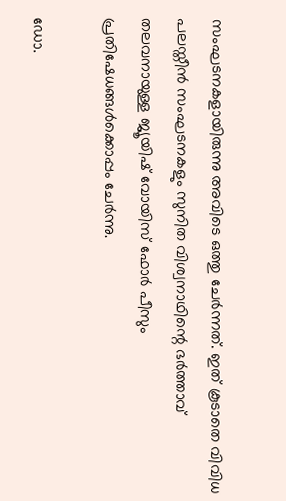സംഘടനകളായിരുന്നു അവിടെ ഒത്തു ചേര്‍ന്നത്. ഇത് കൂടാതെ വിവിധ പലസ്തീന്‍ സംഘടനകളും സുനിത വിശ്വനാഥിന്റെ ഭര്‍ത്താവ് തലവനായുള്ള ജ്യൂയിഷ് വോയിസ് ഫോര്‍ പീസും പ്രതിഷേധങ്ങള്‍ക്കൊപ്പം ചേര്‍ന്നു.

ഡോ.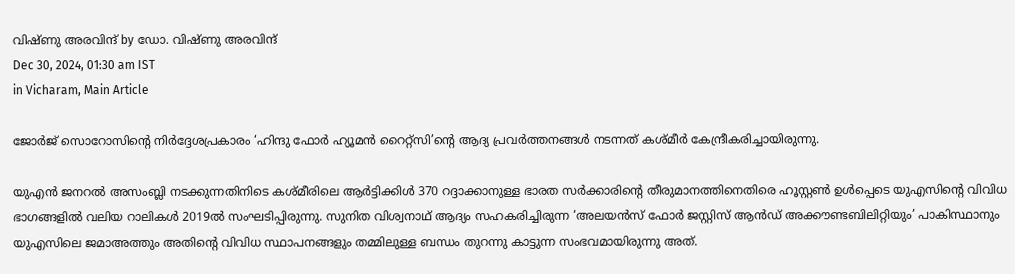വിഷ്ണു അരവിന്ദ് by ഡോ. വിഷ്ണു അരവിന്ദ്
Dec 30, 2024, 01:30 am IST
in Vicharam, Main Article

ജോര്‍ജ് സൊറോസിന്റെ നിര്‍ദ്ദേശപ്രകാരം ‘ഹിന്ദു ഫോര്‍ ഹ്യൂമന്‍ റൈറ്റ്സി’ന്റെ ആദ്യ പ്രവര്‍ത്തനങ്ങള്‍ നടന്നത് കശ്മീര്‍ കേന്ദ്രീകരിച്ചായിരുന്നു.

യുഎന്‍ ജനറല്‍ അസംബ്ലി നടക്കുന്നതിനിടെ കശ്മീരിലെ ആര്‍ട്ടിക്കിള്‍ 370 റദ്ദാക്കാനുള്ള ഭാരത സര്‍ക്കാരിന്റെ തീരുമാനത്തിനെതിരെ ഹൂസ്റ്റണ്‍ ഉള്‍പ്പെടെ യുഎസിന്റെ വിവിധ ഭാഗങ്ങളില്‍ വലിയ റാലികള്‍ 2019ല്‍ സംഘടിപ്പിരുന്നു. സുനിത വിശ്വനാഥ് ആദ്യം സഹകരിച്ചിരുന്ന ‘അലയന്‍സ് ഫോര്‍ ജസ്റ്റിസ് ആന്‍ഡ് അക്കൗണ്ടബിലിറ്റിയും’ പാകിസ്ഥാനും യുഎസിലെ ജമാഅത്തും അതിന്റെ വിവിധ സ്ഥാപനങ്ങളും തമ്മിലുള്ള ബന്ധം തുറന്നു കാട്ടുന്ന സംഭവമായിരുന്നു അത്.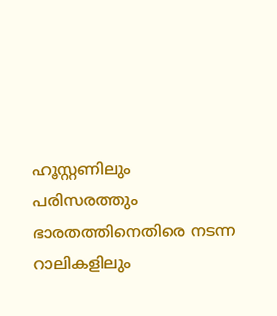ഹൂസ്റ്റണിലും പരിസരത്തും ഭാരതത്തിനെതിരെ നടന്ന റാലികളിലും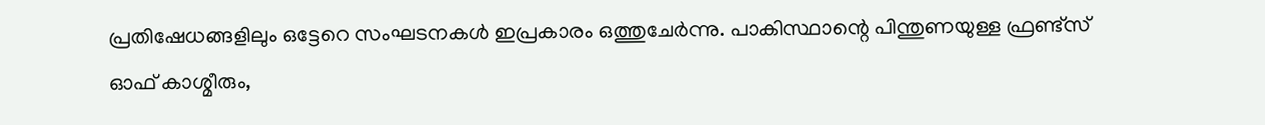പ്രതിഷേധങ്ങളിലും ഒട്ടേറെ സംഘടനകള്‍ ഇപ്രകാരം ഒത്തുചേര്‍ന്നു. പാകിസ്ഥാന്റെ പിന്തുണയുള്ള ഫ്രണ്ട്‌സ് ഓഫ് കാശ്മീരും,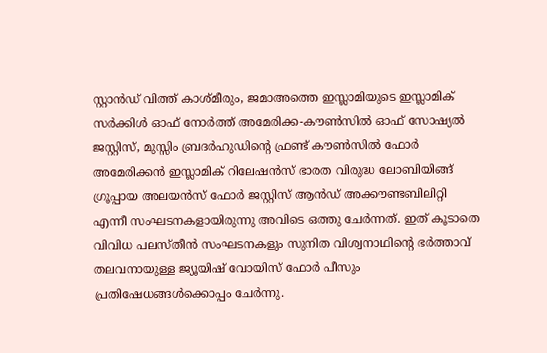സ്റ്റാന്‍ഡ് വിത്ത് കാശ്മീരും, ജമാഅത്തെ ഇസ്ലാമിയുടെ ഇസ്ലാമിക് സര്‍ക്കിള്‍ ഓഫ് നോര്‍ത്ത് അമേരിക്ക-കൗണ്‍സില്‍ ഓഫ് സോഷ്യല്‍ ജസ്റ്റിസ്, മുസ്സിം ബ്രദര്‍ഹുഡിന്റെ ഫ്രണ്ട് കൗണ്‍സില്‍ ഫോര്‍ അമേരിക്കന്‍ ഇസ്ലാമിക് റിലേഷന്‍സ് ഭാരത വിരുദ്ധ ലോബിയിങ്ങ് ഗ്രൂപ്പായ അലയന്‍സ് ഫോര്‍ ജസ്റ്റിസ് ആന്‍ഡ് അക്കൗണ്ടബിലിറ്റി എന്നീ സംഘടനകളായിരുന്നു അവിടെ ഒത്തു ചേര്‍ന്നത്. ഇത് കൂടാതെ വിവിധ പലസ്തീന്‍ സംഘടനകളും സുനിത വിശ്വനാഥിന്റെ ഭര്‍ത്താവ് തലവനായുള്ള ജ്യൂയിഷ് വോയിസ് ഫോര്‍ പീസും പ്രതിഷേധങ്ങള്‍ക്കൊപ്പം ചേര്‍ന്നു.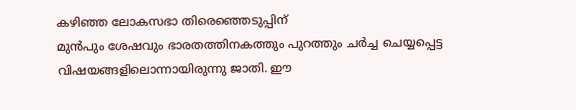കഴിഞ്ഞ ലോകസഭാ തിരെഞ്ഞെടുപ്പിന്
മുന്‍പും ശേഷവും ഭാരതത്തിനകത്തും പുറത്തും ചര്‍ച്ച ചെയ്യപ്പെട്ട വിഷയങ്ങളിലൊന്നായിരുന്നു ജാതി. ഈ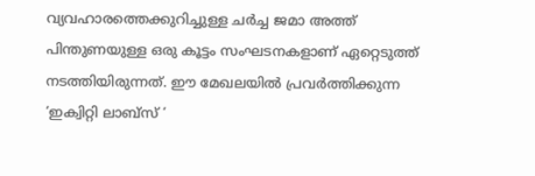വ്യവഹാരത്തെക്കുറിച്ചുള്ള ചര്‍ച്ച ജമാ അത്ത് പിന്തുണയുള്ള ഒരു കൂട്ടം സംഘടനകളാണ് ഏറ്റെടുത്ത് നടത്തിയിരുന്നത്. ഈ മേഖലയില്‍ പ്രവര്‍ത്തിക്കുന്ന ‘ഇക്വിറ്റി ലാബ്സ് ‘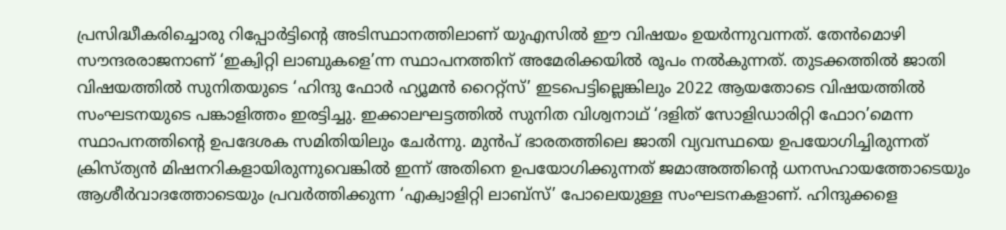പ്രസിദ്ധീകരിച്ചൊരു റിപ്പോര്‍ട്ടിന്റെ അടിസ്ഥാനത്തിലാണ് യുഎസില്‍ ഈ വിഷയം ഉയര്‍ന്നുവന്നത്. തേന്‍മൊഴി സൗന്ദരരാജനാണ് ‘ഇക്വിറ്റി ലാബുകളെ’ന്ന സ്ഥാപനത്തിന് അമേരിക്കയില്‍ രൂപം നല്‍കുന്നത്. തുടക്കത്തില്‍ ജാതി വിഷയത്തില്‍ സുനിതയുടെ ‘ഹിന്ദു ഫോര്‍ ഹ്യൂമന്‍ റൈറ്റ്സ്’ ഇടപെട്ടില്ലെങ്കിലും 2022 ആയതോടെ വിഷയത്തില്‍ സംഘടനയുടെ പങ്കാളിത്തം ഇരട്ടിച്ചു. ഇക്കാലഘട്ടത്തില്‍ സുനിത വിശ്വനാഥ് ‘ദളിത് സോളിഡാരിറ്റി ഫോറ’മെന്ന സ്ഥാപനത്തിന്റെ ഉപദേശക സമിതിയിലും ചേര്‍ന്നു. മുന്‍പ് ഭാരതത്തിലെ ജാതി വ്യവസ്ഥയെ ഉപയോഗിച്ചിരുന്നത് ക്രിസ്ത്യന്‍ മിഷനറികളായിരുന്നുവെങ്കില്‍ ഇന്ന് അതിനെ ഉപയോഗിക്കുന്നത് ജമാഅത്തിന്റെ ധനസഹായത്തോടെയും ആശീര്‍വാദത്തോടെയും പ്രവര്‍ത്തിക്കുന്ന ‘എക്വാളിറ്റി ലാബ്സ്’ പോലെയുള്ള സംഘടനകളാണ്. ഹിന്ദുക്കളെ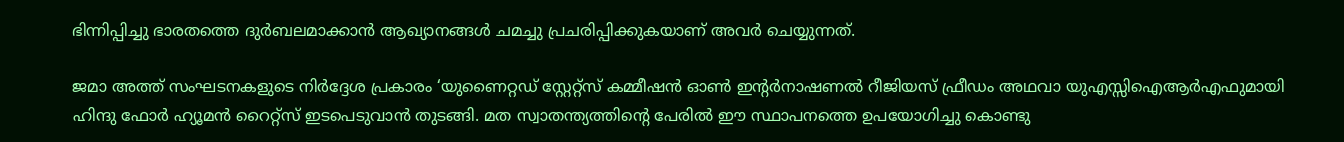ഭിന്നിപ്പിച്ചു ഭാരതത്തെ ദുര്‍ബലമാക്കാന്‍ ആഖ്യാനങ്ങള്‍ ചമച്ചു പ്രചരിപ്പിക്കുകയാണ് അവര്‍ ചെയ്യുന്നത്.

ജമാ അത്ത് സംഘടനകളുടെ നിര്‍ദ്ദേശ പ്രകാരം ‘യുണൈറ്റഡ് സ്റ്റേറ്റ്സ് കമ്മീഷന്‍ ഓണ്‍ ഇന്റര്‍നാഷണല്‍ റീജിയസ് ഫ്രീഡം അഥവാ യുഎസ്സിഐആര്‍എഫുമായി ഹിന്ദു ഫോര്‍ ഹ്യൂമന്‍ റൈറ്റ്സ് ഇടപെടുവാന്‍ തുടങ്ങി. മത സ്വാതന്ത്യത്തിന്റെ പേരില്‍ ഈ സ്ഥാപനത്തെ ഉപയോഗിച്ചു കൊണ്ടു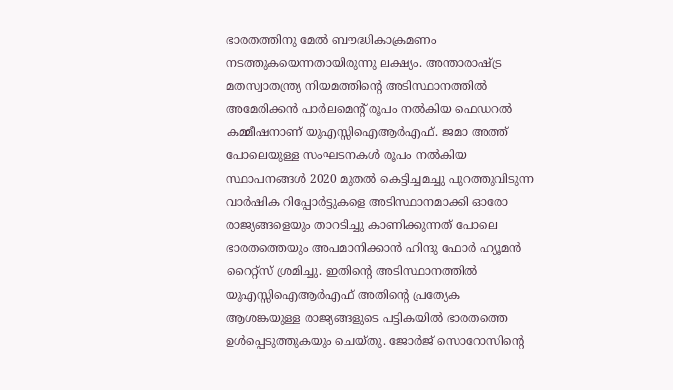ഭാരതത്തിനു മേല്‍ ബൗദ്ധികാക്രമണം നടത്തുകയെന്നതായിരുന്നു ലക്ഷ്യം. അന്താരാഷ്‌ട്ര മതസ്വാതന്ത്ര്യ നിയമത്തിന്റെ അടിസ്ഥാനത്തില്‍ അമേരിക്കന്‍ പാര്‍ലമെന്റ് രൂപം നല്‍കിയ ഫെഡറല്‍ കമ്മീഷനാണ് യുഎസ്സിഐആര്‍എഫ്. ജമാ അത്ത് പോലെയുള്ള സംഘടനകള്‍ രൂപം നല്‍കിയ സ്ഥാപനങ്ങള്‍ 2020 മുതല്‍ കെട്ടിച്ചമച്ചു പുറത്തുവിടുന്ന വാര്‍ഷിക റിപ്പോര്‍ട്ടുകളെ അടിസ്ഥാനമാക്കി ഓരോ രാജ്യങ്ങളെയും താറടിച്ചു കാണിക്കുന്നത് പോലെ ഭാരതത്തെയും അപമാനിക്കാന്‍ ഹിന്ദു ഫോര്‍ ഹ്യൂമന്‍ റൈറ്റ്സ് ശ്രമിച്ചു. ഇതിന്റെ അടിസ്ഥാനത്തില്‍ യുഎസ്സിഐആര്‍എഫ് അതിന്റെ പ്രത്യേക ആശങ്കയുള്ള രാജ്യങ്ങളുടെ പട്ടികയില്‍ ഭാരതത്തെ ഉള്‍പ്പെടുത്തുകയും ചെയ്തു. ജോര്‍ജ് സൊറോസിന്റെ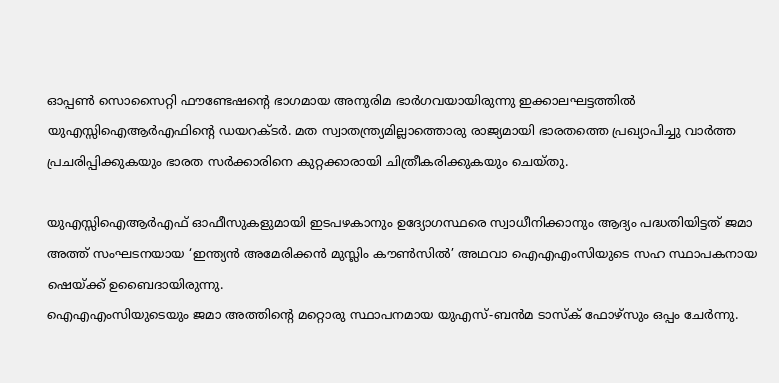ഓപ്പണ്‍ സൊസൈറ്റി ഫൗണ്ടേഷന്റെ ഭാഗമായ അനുരിമ ഭാര്‍ഗവയായിരുന്നു ഇക്കാലഘട്ടത്തില്‍ യുഎസ്സിഐആര്‍എഫിന്റെ ഡയറക്ടര്‍. മത സ്വാതന്ത്ര്യമില്ലാത്തൊരു രാജ്യമായി ഭാരതത്തെ പ്രഖ്യാപിച്ചു വാര്‍ത്ത പ്രചരിപ്പിക്കുകയും ഭാരത സര്‍ക്കാരിനെ കുറ്റക്കാരായി ചിത്രീകരിക്കുകയും ചെയ്തു.

യുഎസ്സിഐആര്‍എഫ് ഓഫീസുകളുമായി ഇടപഴകാനും ഉദ്യോഗസ്ഥരെ സ്വാധീനിക്കാനും ആദ്യം പദ്ധതിയിട്ടത് ജമാ അത്ത് സംഘടനയായ ‘ഇന്ത്യന്‍ അമേരിക്കന്‍ മുസ്ലിം കൗണ്‍സില്‍’ അഥവാ ഐഎഎംസിയുടെ സഹ സ്ഥാപകനായ ഷെയ്‌ക്ക് ഉബൈദായിരുന്നു.
ഐഎഎംസിയുടെയും ജമാ അത്തിന്റെ മറ്റൊരു സ്ഥാപനമായ യുഎസ്-ബന്‍മ ടാസ്‌ക് ഫോഴ്‌സും ഒപ്പം ചേര്‍ന്നു.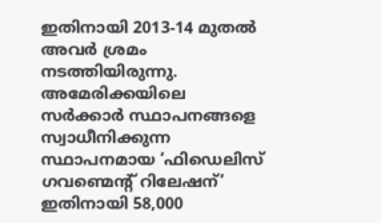ഇതിനായി 2013-14 മുതല്‍ അവര്‍ ശ്രമം നടത്തിയിരുന്നു. അമേരിക്കയിലെ സര്‍ക്കാര്‍ സ്ഥാപനങ്ങളെ സ്വാധീനിക്കുന്ന സ്ഥാപനമായ ‘ഫിഡെലിസ് ഗവണ്മെന്റ് റിലേഷന്’ ഇതിനായി 58,000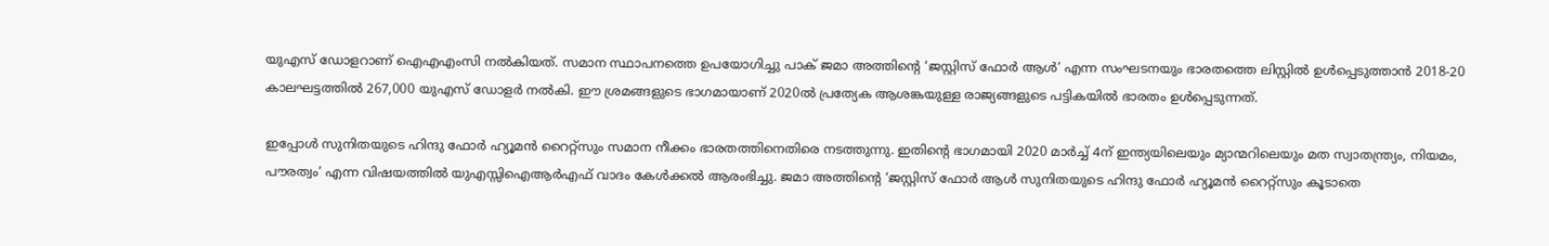യുഎസ് ഡോളറാണ് ഐഎഎംസി നല്‍കിയത്. സമാന സ്ഥാപനത്തെ ഉപയോഗിച്ചു പാക് ജമാ അത്തിന്റെ ‘ജസ്റ്റിസ് ഫോര്‍ ആള്‍’ എന്ന സംഘടനയും ഭാരതത്തെ ലിസ്റ്റില്‍ ഉള്‍പ്പെടുത്താന്‍ 2018-20 കാലഘട്ടത്തില്‍ 267,000 യുഎസ് ഡോളര്‍ നല്‍കി. ഈ ശ്രമങ്ങളുടെ ഭാഗമായാണ് 2020ല്‍ പ്രത്യേക ആശങ്കയുള്ള രാജ്യങ്ങളുടെ പട്ടികയില്‍ ഭാരതം ഉള്‍പ്പെടുന്നത്.

ഇപ്പോള്‍ സുനിതയുടെ ഹിന്ദു ഫോര്‍ ഹ്യൂമന്‍ റൈറ്റ്സും സമാന നീക്കം ഭാരതത്തിനെതിരെ നടത്തുന്നു. ഇതിന്റെ ഭാഗമായി 2020 മാര്‍ച്ച് 4ന് ഇന്ത്യയിലെയും മ്യാന്മറിലെയും മത സ്വാതന്ത്ര്യം, നിയമം, പൗരത്വം’ എന്ന വിഷയത്തില്‍ യുഎസ്സിഐആര്‍എഫ് വാദം കേള്‍ക്കല്‍ ആരംഭിച്ചു. ജമാ അത്തിന്റെ ‘ജസ്റ്റിസ് ഫോര്‍ ആള്‍ സുനിതയുടെ ഹിന്ദു ഫോര്‍ ഹ്യൂമന്‍ റൈറ്റ്സും കൂടാതെ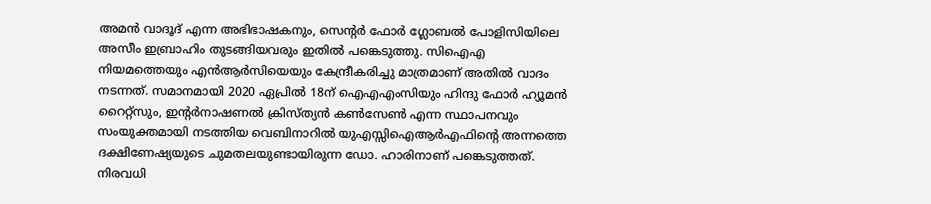അമന്‍ വാദൂദ് എന്ന അഭിഭാഷകനും, സെന്റര്‍ ഫോര്‍ ഗ്ലോബല്‍ പോളിസിയിലെ അസീം ഇബ്രാഹിം തുടങ്ങിയവരും ഇതില്‍ പങ്കെടുത്തു. സിഐഎ നിയമത്തെയും എന്‍ആര്‍സിയെയും കേന്ദ്രീകരിച്ചു മാത്രമാണ് അതില്‍ വാദം നടന്നത്. സമാനമായി 2020 ഏപ്രില്‍ 18ന് ഐഎഎംസിയും ഹിന്ദു ഫോര്‍ ഹ്യൂമന്‍ റൈറ്റ്സും, ഇന്റര്‍നാഷണല്‍ ക്രിസ്ത്യന്‍ കണ്‍സേണ്‍ എന്ന സ്ഥാപനവും സംയുക്തമായി നടത്തിയ വെബിനാറില്‍ യുഎസ്സിഐആര്‍എഫിന്റെ അന്നത്തെ ദക്ഷിണേഷ്യയുടെ ചുമതലയുണ്ടായിരുന്ന ഡോ. ഹാരിനാണ് പങ്കെടുത്തത്. നിരവധി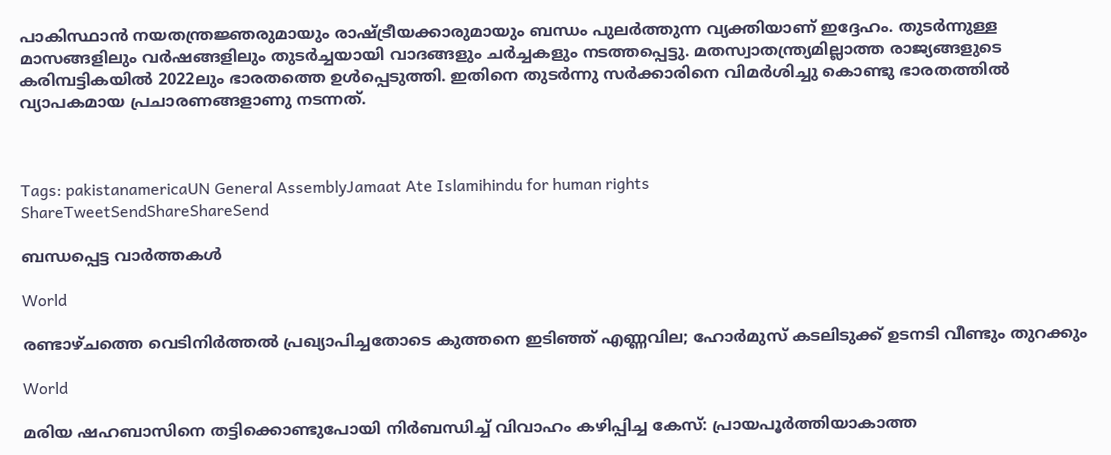പാകിസ്ഥാന്‍ നയതന്ത്രജ്ഞരുമായും രാഷ്‌ട്രീയക്കാരുമായും ബന്ധം പുലര്‍ത്തുന്ന വ്യക്തിയാണ് ഇദ്ദേഹം. തുടര്‍ന്നുള്ള മാസങ്ങളിലും വര്‍ഷങ്ങളിലും തുടര്‍ച്ചയായി വാദങ്ങളും ചര്‍ച്ചകളും നടത്തപ്പെട്ടു. മതസ്വാതന്ത്ര്യമില്ലാത്ത രാജ്യങ്ങളുടെ കരിമ്പട്ടികയില്‍ 2022ലും ഭാരതത്തെ ഉള്‍പ്പെടുത്തി. ഇതിനെ തുടര്‍ന്നു സര്‍ക്കാരിനെ വിമര്‍ശിച്ചു കൊണ്ടു ഭാരതത്തില്‍ വ്യാപകമായ പ്രചാരണങ്ങളാണു നടന്നത്.



Tags: pakistanamericaUN General AssemblyJamaat Ate Islamihindu for human rights
ShareTweetSendShareShareSend

ബന്ധപ്പെട്ട വാര്‍ത്തകള്‍

World

രണ്ടാഴ്ചത്തെ വെടിനിർത്തൽ പ്രഖ്യാപിച്ചതോടെ കുത്തനെ ഇടിഞ്ഞ് എണ്ണവില; ഹോര്‍മുസ് കടലിടുക്ക് ഉടനടി വീണ്ടും തുറക്കും

World

മരിയ ഷഹബാസിനെ തട്ടിക്കൊണ്ടുപോയി നിർബന്ധിച്ച് വിവാഹം കഴിപ്പിച്ച കേസ്: പ്രായപൂർത്തിയാകാത്ത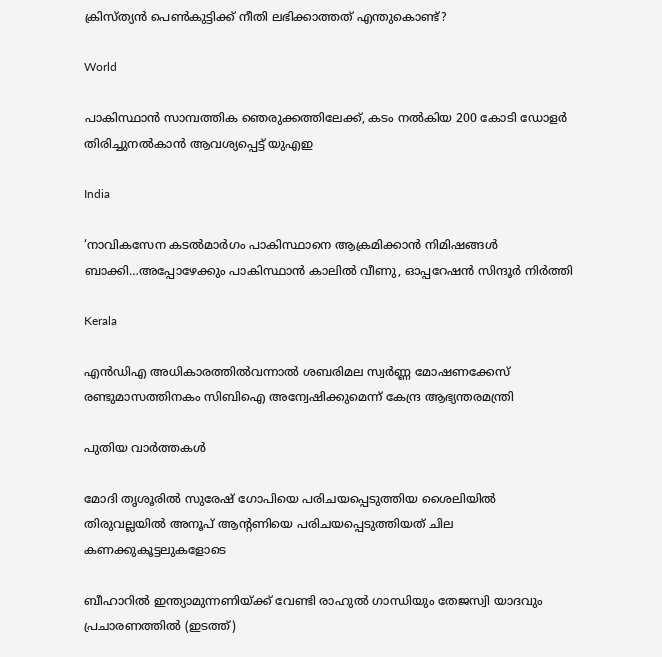ക്രിസ്ത്യൻ പെൺകുട്ടിക്ക് നീതി ലഭിക്കാത്തത് എന്തുകൊണ്ട്?

World

പാകിസ്ഥാന്‍ സാമ്പത്തിക ഞെരുക്കത്തിലേക്ക്, കടം നല്‍കിയ 200 കോടി ഡോളര്‍ തിരിച്ചുനല്‍കാന്‍ ആവശ്യപ്പെട്ട് യുഎഇ

India

‘നാവികസേന കടൽമാർഗം പാകിസ്ഥാനെ ആക്രമിക്കാൻ നിമിഷങ്ങള്‍ ബാക്കി…അപ്പോഴേക്കും പാകിസ്ഥാന്‍ കാലില്‍ വീണു, ഓപ്പറേഷന്‍ സിന്ദൂര്‍ നിര്‍ത്തി

Kerala

എൻഡിഎ അധികാരത്തിൽവന്നാൽ ശബരിമല സ്വർണ്ണ മോഷണക്കേസ് രണ്ടുമാസത്തിനകം സിബിഐ അന്വേഷിക്കുമെന്ന് കേന്ദ്ര ആഭ്യന്തരമന്ത്രി

പുതിയ വാര്‍ത്തകള്‍

മോദി തൃശൂരില്‍ സുരേഷ് ഗോപിയെ പരിചയപ്പെടുത്തിയ ശൈലിയില്‍ തിരുവല്ലയില്‍ അനൂപ് ആന്‍റണിയെ പരിചയപ്പെടുത്തിയത് ചില കണക്കുകൂട്ടലുകളോടെ

ബീഹാറില്‍ ഇന്ത്യാമുന്നണിയ്ക്ക് വേണ്ടി രാഹുല്‍ ഗാന്ധിയും തേജസ്വി യാദവും പ്രചാരണത്തില്‍ (ഇടത്ത്)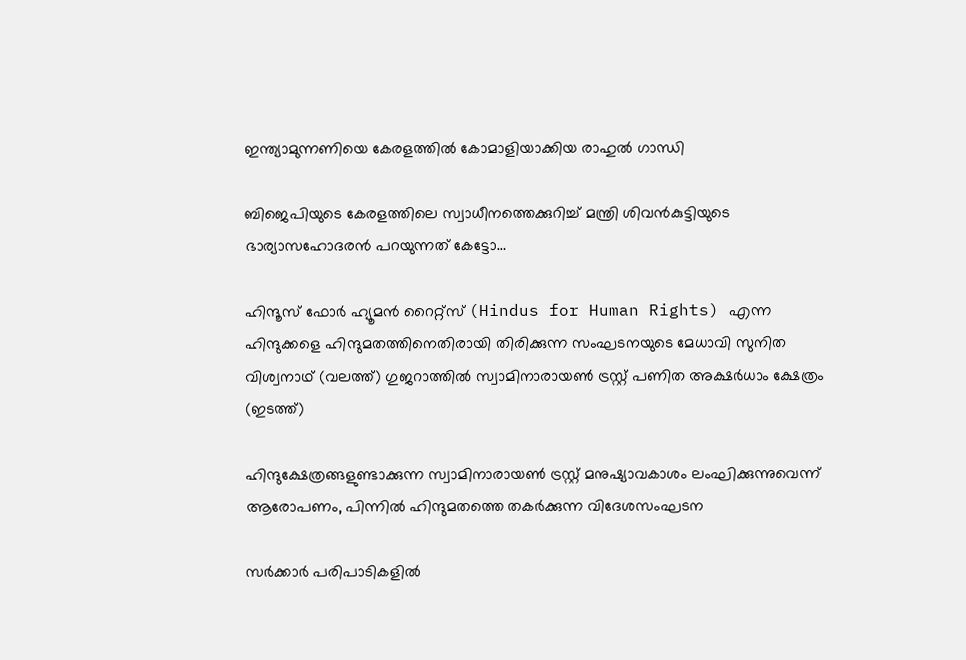ഇന്ത്യാമുന്നണിയെ കേരളത്തില്‍ കോമാളിയാക്കിയ രാഹുല്‍ ഗാന്ധി

ബിജെപിയുടെ കേരളത്തിലെ സ്വാധീനത്തെക്കുറിച്ച് മന്ത്രി ശിവന്‍കുട്ടിയുടെ ഭാര്യാസഹോദരന്‍ പറയുന്നത് കേട്ടോ…

ഹിന്ദൂസ് ഫോര്‍ ഹ്യൂമന്‍ റൈറ്റ്സ് (Hindus for Human Rights) എന്ന ഹിന്ദുക്കളെ ഹിന്ദുമതത്തിനെതിരായി തിരിക്കുന്ന സംഘടനയുടെ മേധാവി സുനിത വിശ്വനാഥ് (വലത്ത്) ഗുജറാത്തില്‍ സ്വാമിനാരായണ്‍ ട്രസ്റ്റ് പണിത അക്ഷര്‍ധാം ക്ഷേത്രം (ഇടത്ത്)

ഹിന്ദുക്ഷേത്രങ്ങളുണ്ടാക്കുന്ന സ്വാമിനാരായണ്‍ ട്രസ്റ്റ് മനുഷ്യാവകാശം ലംഘിക്കുന്നുവെന്ന് ആരോപണം, പിന്നില്‍ ഹിന്ദുമതത്തെ തകര്‍ക്കുന്ന വിദേശസംഘടന

സര്‍ക്കാര്‍ പരിപാടികളില്‍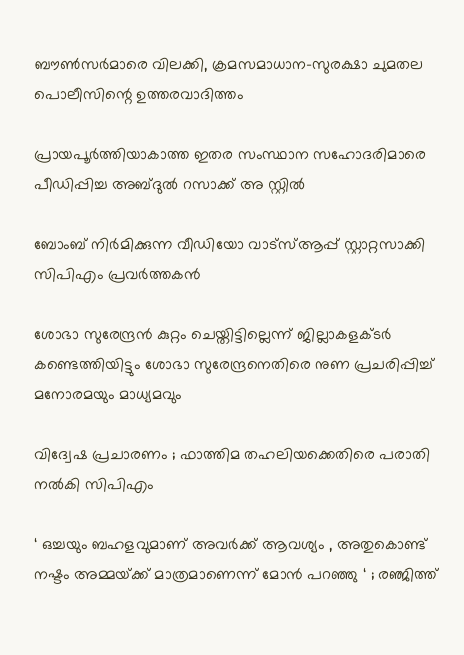ബൗണ്‍സര്‍മാരെ വിലക്കി, ക്രമസമാധാന-സുരക്ഷാ ചുമതല പൊലീസിന്റെ ഉത്തരവാദിത്തം

പ്രായപൂര്‍ത്തിയാകാത്ത ഇതര സംസ്ഥാന സഹോദരിമാരെ പീഡിപ്പിച്ച അബ്ദുല്‍ റസാക്ക് അ സ്റ്റില്‍

ബോംബ് നിര്‍മിക്കുന്ന വീഡിയോ വാട്‌സ്ആപ്പ് സ്റ്റാറ്റസാക്കി സിപിഎം പ്രവര്‍ത്തകന്‍

ശോഭാ സുരേന്ദ്രന്‍ കുറ്റം ചെയ്തിട്ടില്ലെന്ന് ജില്ലാകളക്ടര്‍ കണ്ടെത്തിയിട്ടും ശോഭാ സുരേന്ദ്രനെതിരെ നുണ പ്രചരിപ്പിച്ച് മനോരമയും മാധ്യമവും

വിദ്വേഷ പ്രചാരണം ; ഫാത്തിമ തഹലിയക്കെതിരെ പരാതി നല്‍കി സിപിഎം

‘ ഒച്ചയും ബഹളവുമാണ് അവർക്ക് ആവശ്യം , അതുകൊണ്ട് നഷ്ടം അമ്മയ്‌ക്ക് മാത്രമാണെന്ന് മോൻ പറഞ്ഞു ‘ ; രഞ്ജിത്ത്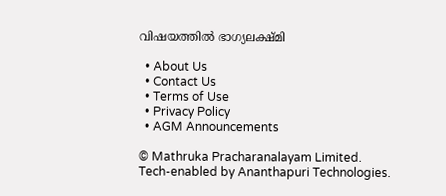വിഷയത്തിൽ ഭാഗ്യലക്ഷ്മി

  • About Us
  • Contact Us
  • Terms of Use
  • Privacy Policy
  • AGM Announcements

© Mathruka Pracharanalayam Limited.
Tech-enabled by Ananthapuri Technologies.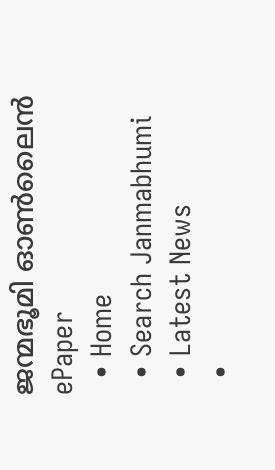ജന്മഭൂമി ഓണ്‍ലൈന്‍
ePaper
  • Home
  • Search Janmabhumi
  • Latest News
  •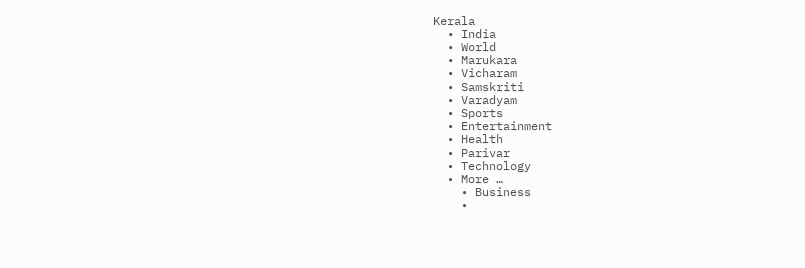Kerala
  • India
  • World
  • Marukara
  • Vicharam
  • Samskriti
  • Varadyam
  • Sports
  • Entertainment
  • Health
  • Parivar
  • Technology
  • More …
    • Business
    •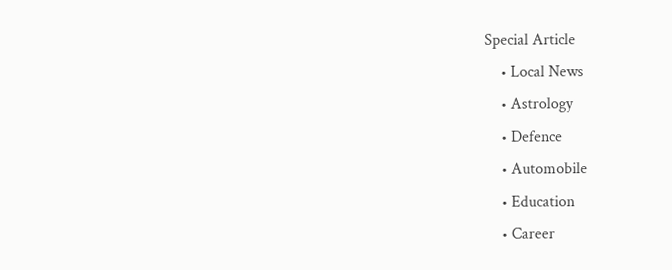Special Article
    • Local News
    • Astrology
    • Defence
    • Automobile
    • Education
    • Career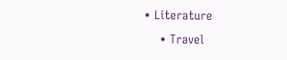• Literature
    • Travel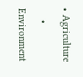• Agriculture
    • Environment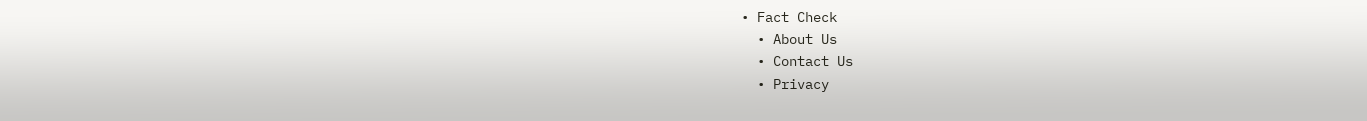• Fact Check
  • About Us
  • Contact Us
  • Privacy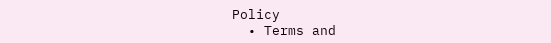Policy
  • Terms and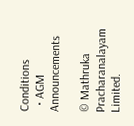Conditions
  • AGM Announcements

© Mathruka Pracharanalayam Limited.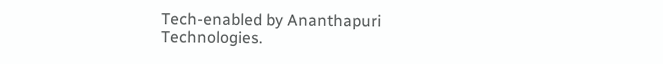Tech-enabled by Ananthapuri Technologies.